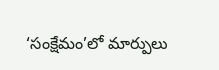‘సంక్షేమం’లో మార్పులు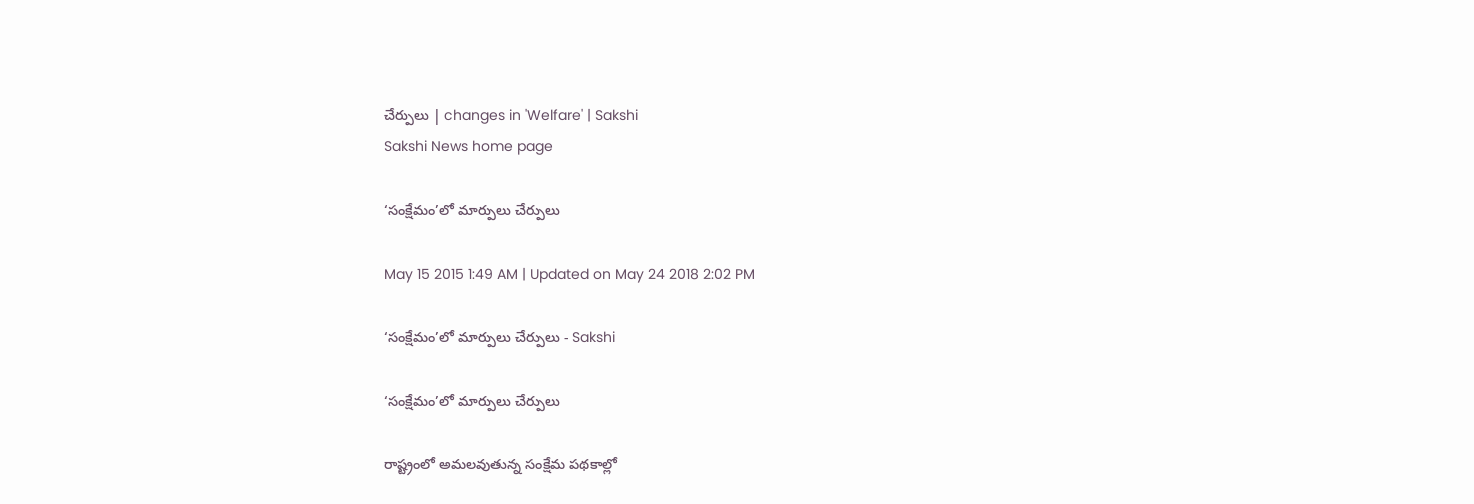చేర్పులు | changes in 'Welfare' | Sakshi
Sakshi News home page

‘సంక్షేమం’లో మార్పులు చేర్పులు

May 15 2015 1:49 AM | Updated on May 24 2018 2:02 PM

‘సంక్షేమం’లో మార్పులు చేర్పులు - Sakshi

‘సంక్షేమం’లో మార్పులు చేర్పులు

రాష్ట్రంలో అమలవుతున్న సంక్షేమ పథకాల్లో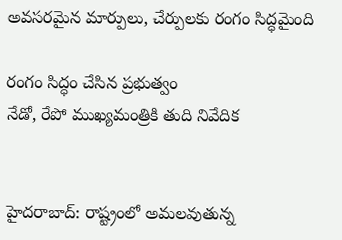అవసరమైన మార్పులు, చేర్పులకు రంగం సిద్ధమైంది

రంగం సిద్ధం చేసిన ప్రభుత్వం
నేడో, రేపో ముఖ్యమంత్రికి తుది నివేదిక


హైదరాబాద్: రాష్ట్రంలో అమలవుతున్న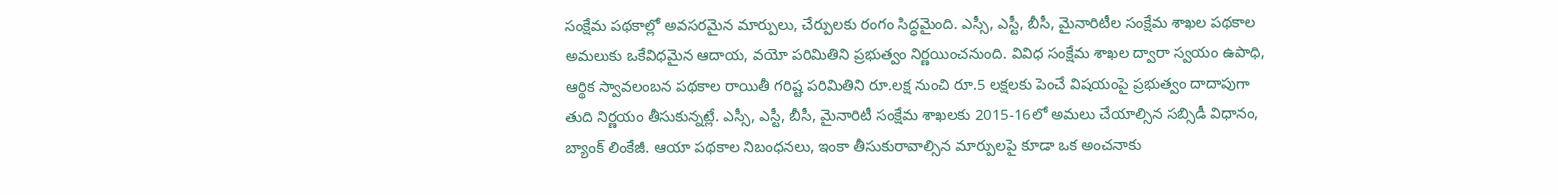సంక్షేమ పథకాల్లో అవసరమైన మార్పులు, చేర్పులకు రంగం సిద్ధమైంది. ఎస్సీ, ఎస్టీ, బీసీ, మైనారిటీల సంక్షేమ శాఖల పథకాల అమలుకు ఒకేవిధమైన ఆదాయ, వయో పరిమితిని ప్రభుత్వం నిర్ణయించనుంది. వివిధ సంక్షేమ శాఖల ద్వారా స్వయం ఉపాధి, ఆర్థిక స్వావలంబన పథకాల రాయితీ గరిష్ట పరిమితిని రూ.లక్ష నుంచి రూ.5 లక్షలకు పెంచే విషయంపై ప్రభుత్వం దాదాపుగా తుది నిర్ణయం తీసుకున్నట్లే. ఎస్సీ, ఎస్టీ, బీసీ, మైనారిటీ సంక్షేమ శాఖలకు 2015-16లో అమలు చేయాల్సిన సబ్సిడీ విధానం, బ్యాంక్ లింకేజీ. ఆయా పథకాల నిబంధనలు, ఇంకా తీసుకురావాల్సిన మార్పులపై కూడా ఒక అంచనాకు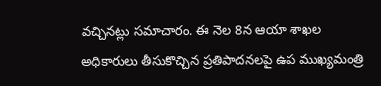వచ్చినట్లు సమాచారం. ఈ నెల 8న ఆయా శాఖల అధికారులు తీసుకొచ్చిన ప్రతిపాదనలపై ఉప ముఖ్యమంత్రి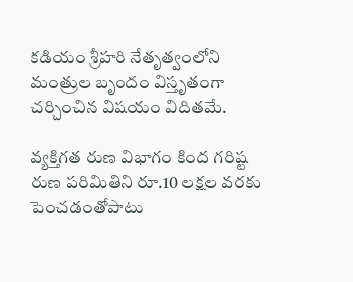కడియం శ్రీహరి నేతృత్వంలోని మంత్రుల బృందం విస్తృతంగా చర్చించిన విషయం విదితమే.

వ్యక్తిగత రుణ విభాగం కింద గరిష్ట రుణ పరిమితిని రూ.10 లక్షల వరకు పెంచడంతోపాటు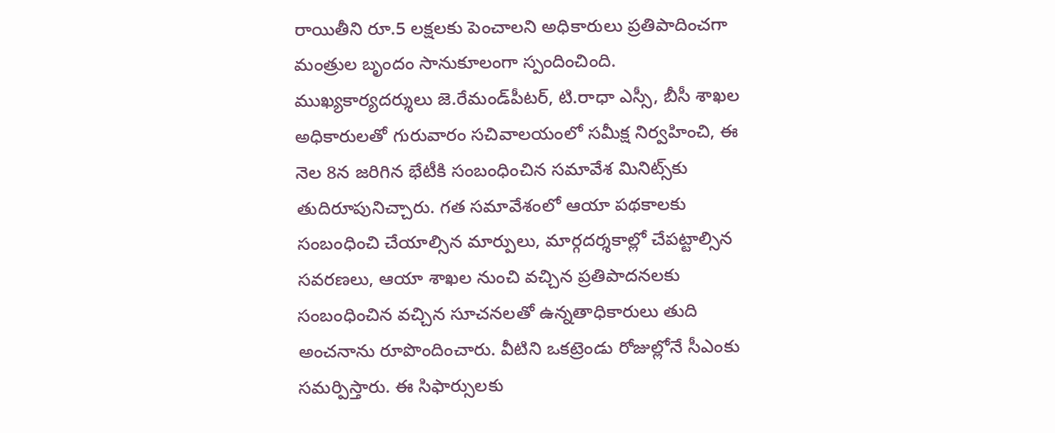రాయితీని రూ.5 లక్షలకు పెంచాలని అధికారులు ప్రతిపాదించగా మంత్రుల బృందం సానుకూలంగా స్పందించింది. ముఖ్యకార్యదర్శులు జె.రేమండ్‌పీటర్, టి.రాధా ఎస్సీ, బీసీ శాఖల అధికారులతో గురువారం సచివాలయంలో సమీక్ష నిర్వహించి, ఈ నెల 8న జరిగిన భేటీకి సంబంధించిన సమావేశ మినిట్స్‌కు తుదిరూపునిచ్చారు. గత సమావేశంలో ఆయా పథకాలకు సంబంధించి చేయాల్సిన మార్పులు, మార్గదర్శకాల్లో చేపట్టాల్సిన సవరణలు, ఆయా శాఖల నుంచి వచ్చిన ప్రతిపాదనలకు సంబంధించిన వచ్చిన సూచనలతో ఉన్నతాధికారులు తుది అంచనాను రూపొందించారు. వీటిని ఒకట్రెండు రోజుల్లోనే సీఎంకు సమర్పిస్తారు. ఈ సిఫార్సులకు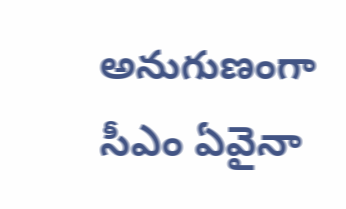అనుగుణంగా సీఎం ఏవైనా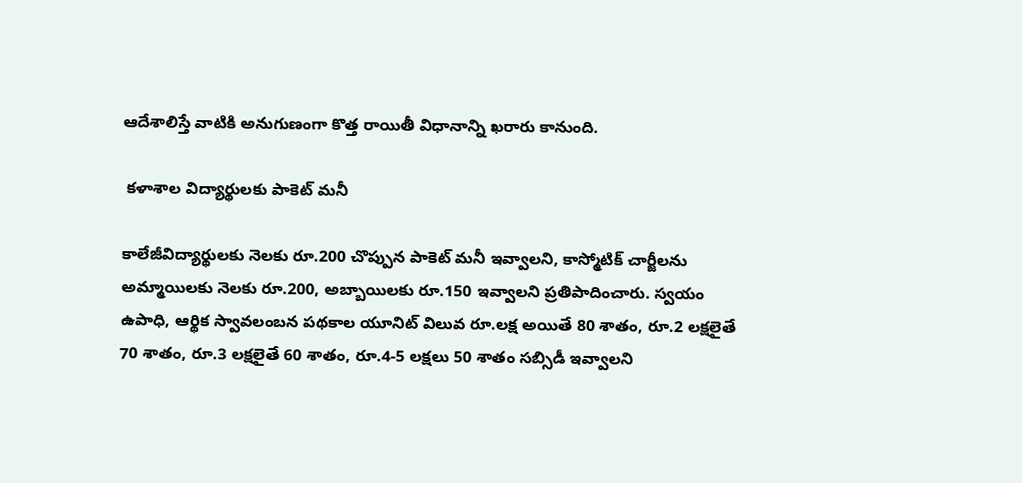ఆదేశాలిస్తే వాటికి అనుగుణంగా కొత్త రాయితీ విధానాన్ని ఖరారు కానుంది.

 కళాశాల విద్యార్థులకు పాకెట్ మనీ

కాలేజీవిద్యార్థులకు నెలకు రూ.200 చొప్పున పాకెట్ మనీ ఇవ్వాలని, కాస్మోటిక్ చార్జీలను అమ్మాయిలకు నెలకు రూ.200, అబ్బాయిలకు రూ.150 ఇవ్వాలని ప్రతిపాదించారు. స్వయం ఉపాధి, ఆర్థిక స్వావలంబన పథకాల యూనిట్ విలువ రూ.లక్ష అయితే 80 శాతం, రూ.2 లక్షలైతే 70 శాతం, రూ.3 లక్షలైతే 60 శాతం, రూ.4-5 లక్షలు 50 శాతం సబ్సిడీ ఇవ్వాలని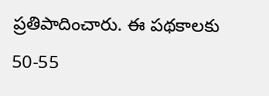ప్రతిపాదించారు. ఈ పథకాలకు 50-55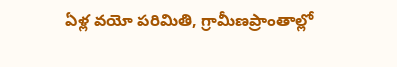ఏళ్ల వయో పరిమితి, గ్రామీణప్రాంతాల్లో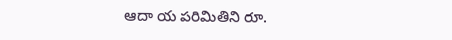ఆదా య పరిమితిని రూ.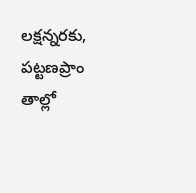లక్షన్నరకు, పట్టణప్రాం తాల్లో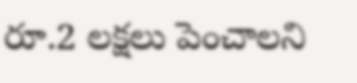రూ.2 లక్షలు పెంచాలని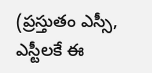(ప్రస్తుతం ఎస్సీ, ఎస్టీలకే ఈ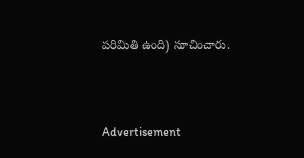పరిమితి ఉంది) సూచించారు.



Advertisement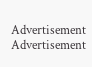Advertisement
Advertisement